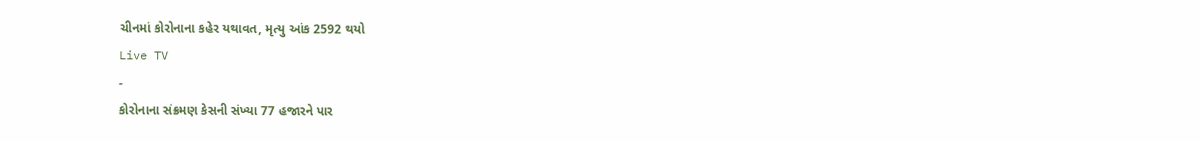ચીનમાં કોરોનાના કહેર યથાવત, મૃત્યુ આંક 2592 થયો
Live TV
-
કોરોનાના સંક્રમણ કેસની સંખ્યા 77 હજારને પાર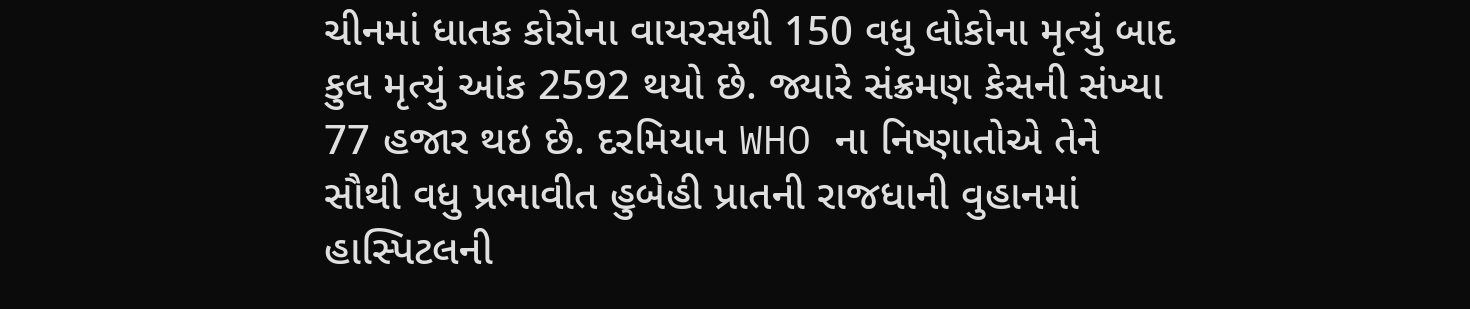ચીનમાં ધાતક કોરોના વાયરસથી 150 વધુ લોકોના મૃત્યું બાદ કુલ મૃત્યું આંક 2592 થયો છે. જ્યારે સંક્રમણ કેસની સંખ્યા 77 હજાર થઇ છે. દરમિયાન WHO ના નિષ્ણાતોએ તેને સૌથી વધુ પ્રભાવીત હુબેહી પ્રાતની રાજધાની વુહાનમાં હાસ્પિટલની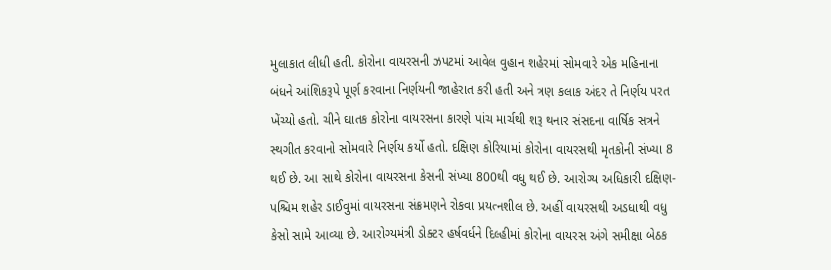મુલાકાત લીધી હતી. કોરોના વાયરસની ઝપટમાં આવેલ વુહાન શહેરમાં સોમવારે એક મહિનાના બંધને આંશિકરૂપે પૂર્ણ કરવાના નિર્ણયની જાહેરાત કરી હતી અને ત્રણ કલાક અંદર તે નિર્ણય પરત ખેંચ્યો હતો. ચીને ઘાતક કોરોના વાયરસના કારણે પાંચ માર્ચથી શરૂ થનાર સંસદના વાર્ષિક સત્રને સ્થગીત કરવાનો સોમવારે નિર્ણય કર્યો હતો. દક્ષિણ કોરિયામાં કોરોના વાયરસથી મૃતકોની સંખ્યા 8 થઈ છે. આ સાથે કોરોના વાયરસના કેસની સંખ્યા 800થી વધુ થઈ છે. આરોગ્ય અધિકારી દક્ષિણ-પશ્ચિમ શહેર ડાઈવુમાં વાયરસના સંક્રમણને રોકવા પ્રયત્નશીલ છે. અહીં વાયરસથી અડધાથી વધુ કેસો સામે આવ્યા છે. આરોગ્યમંત્રી ડોક્ટર હર્ષવર્ધને દિલ્હીમાં કોરોના વાયરસ અંગે સમીક્ષા બેઠક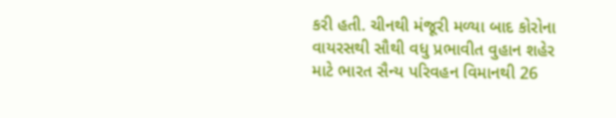કરી હતી. ચીનથી મંજૂરી મળ્યા બાદ કોરોના વાયરસથી સૌથી વધુ પ્રભાવીત વુહાન શહેર માટે ભારત સૈન્ય પરિવહન વિમાનથી 26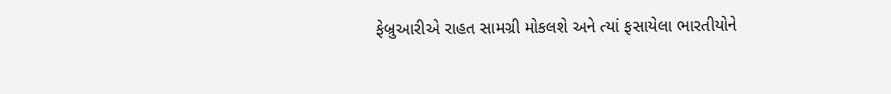ફેબ્રુઆરીએ રાહત સામગ્રી મોકલશે અને ત્યાં ફસાયેલા ભારતીયોને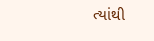ત્યાંથી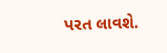પરત લાવશે.